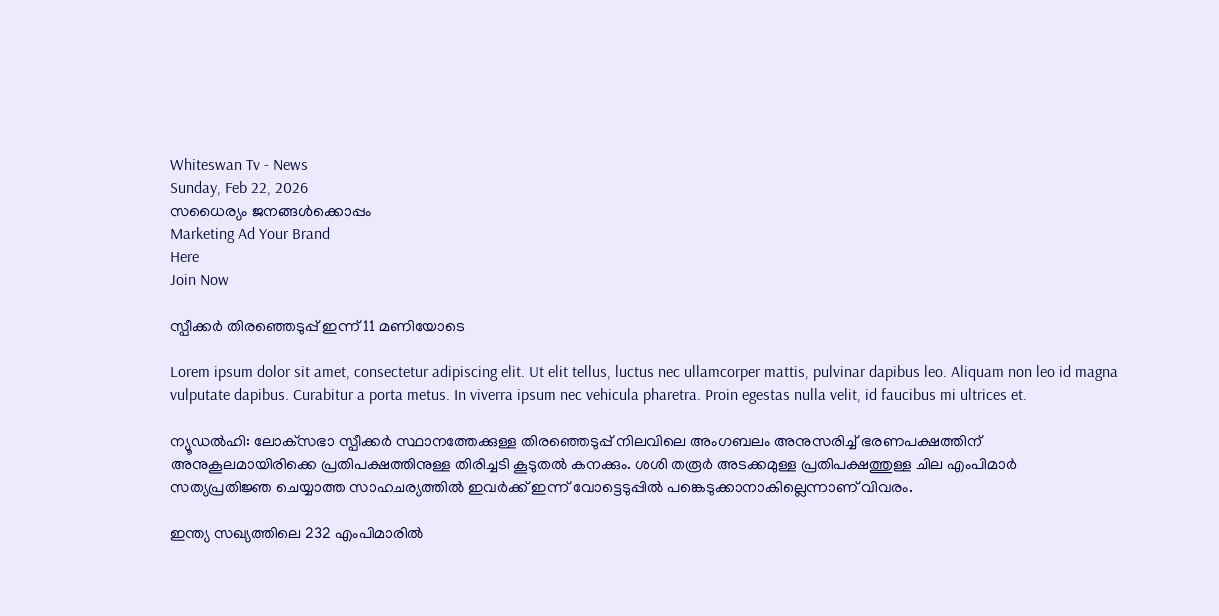Whiteswan Tv - News
Sunday, Feb 22, 2026
സധൈര്യം ജനങ്ങൾക്കൊപ്പം
Marketing Ad Your Brand
Here
Join Now

സ്പീക്കര്‍ തിരഞ്ഞെടുപ്പ് ഇന്ന് 11 മണിയോടെ

Lorem ipsum dolor sit amet, consectetur adipiscing elit. Ut elit tellus, luctus nec ullamcorper mattis, pulvinar dapibus leo. Aliquam non leo id magna vulputate dapibus. Curabitur a porta metus. In viverra ipsum nec vehicula pharetra. Proin egestas nulla velit, id faucibus mi ultrices et.

ന്യൂഡല്‍ഹി: ലോക്‌സഭാ സ്പീക്കര്‍ സ്ഥാനത്തേക്കുള്ള തിരഞ്ഞെടുപ്പ് നിലവിലെ അംഗബലം അനുസരിച്ച് ഭരണപക്ഷത്തിന് അനുകൂലമായിരിക്കെ പ്രതിപക്ഷത്തിനുള്ള തിരിച്ചടി കൂടുതല്‍ കനക്കും. ശശി തരൂര്‍ അടക്കമുള്ള പ്രതിപക്ഷത്തുള്ള ചില എംപിമാര്‍ സത്യപ്രതിജ്ഞ ചെയ്യാത്ത സാഹചര്യത്തില്‍ ഇവര്‍ക്ക് ഇന്ന് വോട്ടെടുപ്പില്‍ പങ്കെടുക്കാനാകില്ലെന്നാണ് വിവരം.

ഇന്ത്യ സഖ്യത്തിലെ 232 എംപിമാരില്‍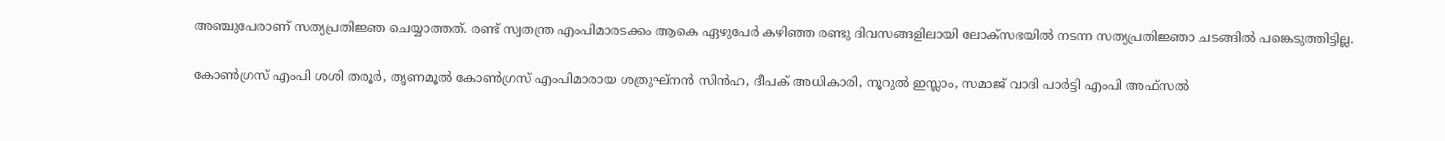അഞ്ചുപേരാണ് സത്യപ്രതിജ്ഞ ചെയ്യാത്തത്. രണ്ട് സ്വതന്ത്ര എംപിമാരടക്കം ആകെ ഏഴുപേര്‍ കഴിഞ്ഞ രണ്ടു ദിവസങ്ങളിലായി ലോക്‌സഭയില്‍ നടന്ന സത്യപ്രതിജ്ഞാ ചടങ്ങില്‍ പങ്കെടുത്തിട്ടില്ല.

കോണ്‍ഗ്രസ് എംപി ശശി തരൂര്‍, തൃണമൂല്‍ കോണ്‍ഗ്രസ് എംപിമാരായ ശത്രുഘ്‌നന്‍ സിന്‍ഹ, ദീപക് അധികാരി, നൂറുല്‍ ഇസ്ലാം, സമാജ് വാദി പാര്‍ട്ടി എംപി അഫ്‌സല്‍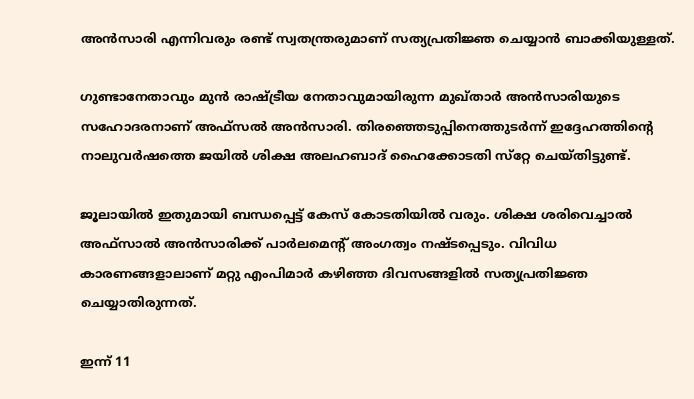അന്‍സാരി എന്നിവരും രണ്ട് സ്വതന്ത്രരുമാണ് സത്യപ്രതിജ്ഞ ചെയ്യാന്‍ ബാക്കിയുള്ളത്.

ഗുണ്ടാനേതാവും മുന്‍ രാഷ്ട്രീയ നേതാവുമായിരുന്ന മുഖ്താര്‍ അന്‍സാരിയുടെ സഹോദരനാണ് അഫ്‌സല്‍ അന്‍സാരി. തിരഞ്ഞെടുപ്പിനെത്തുടര്‍ന്ന് ഇദ്ദേഹത്തിന്റെ നാലുവര്‍ഷത്തെ ജയില്‍ ശിക്ഷ അലഹബാദ് ഹൈക്കോടതി സ്‌റ്റേ ചെയ്തിട്ടുണ്ട്.

ജൂലായില്‍ ഇതുമായി ബന്ധപ്പെട്ട് കേസ് കോടതിയില്‍ വരും. ശിക്ഷ ശരിവെച്ചാല്‍ അഫ്‌സാല്‍ അന്‍സാരിക്ക് പാര്‍ലമെന്റ് അംഗത്വം നഷ്ടപ്പെടും. വിവിധ കാരണങ്ങളാലാണ് മറ്റു എംപിമാര്‍ കഴിഞ്ഞ ദിവസങ്ങളില്‍ സത്യപ്രതിജ്ഞ ചെയ്യാതിരുന്നത്.

ഇന്ന് 11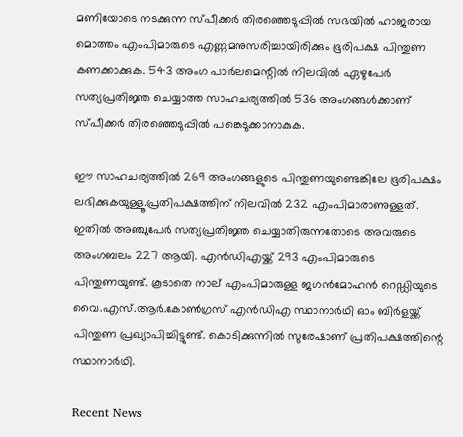മണിയോടെ നടക്കുന്ന സ്പീക്കര്‍ തിരഞ്ഞെടുപ്പില്‍ സഭയില്‍ ഹാജരായ മൊത്തം എംപിമാരുടെ എണ്ണമനുസരിച്ചായിരിക്കും ഭൂരിപക്ഷ പിന്തുണ കണക്കാക്കുക. 543 അംഗ പാര്‍ലമെന്റില്‍ നിലവില്‍ ഏഴുപേര്‍ സത്യപ്രതിജ്ഞ ചെയ്യാത്ത സാഹചര്യത്തില്‍ 536 അംഗങ്ങള്‍ക്കാണ് സ്പീക്കര്‍ തിരഞ്ഞെടുപ്പില്‍ പങ്കെടുക്കാനാകുക.

ഈ സാഹചര്യത്തില്‍ 269 അംഗങ്ങളുടെ പിന്തുണയുണ്ടെങ്കിലേ ഭൂരിപക്ഷം ലഭിക്കുകയുള്ളൂ.പ്രതിപക്ഷത്തിന് നിലവില്‍ 232 എംപിമാരാണുള്ളത്. ഇതില്‍ അഞ്ചുപേര്‍ സത്യപ്രതിജ്ഞ ചെയ്യാതിരുന്നതോടെ അവരുടെ അംഗബലം 227 ആയി. എന്‍ഡിഎയ്ക്ക് 293 എംപിമാരുടെ പിന്തുണയുണ്ട്. കൂടാതെ നാല് എംപിമാരുള്ള ജഗന്‍മോഹന്‍ റെഡ്ഡിയുടെ വൈ.എസ്.ആര്‍.കോണ്‍ഗ്രസ് എന്‍ഡിഎ സ്ഥാനാര്‍ഥി ഓം ബിര്‍ളയ്ക്ക് പിന്തുണ പ്രഖ്യാപിച്ചിട്ടുണ്ട്. കൊടിക്കുന്നില്‍ സുരേഷാണ് പ്രതിപക്ഷത്തിന്റെ സ്ഥാനാര്‍ഥി.

Recent News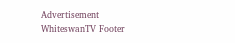Advertisement
WhiteswanTV Footer